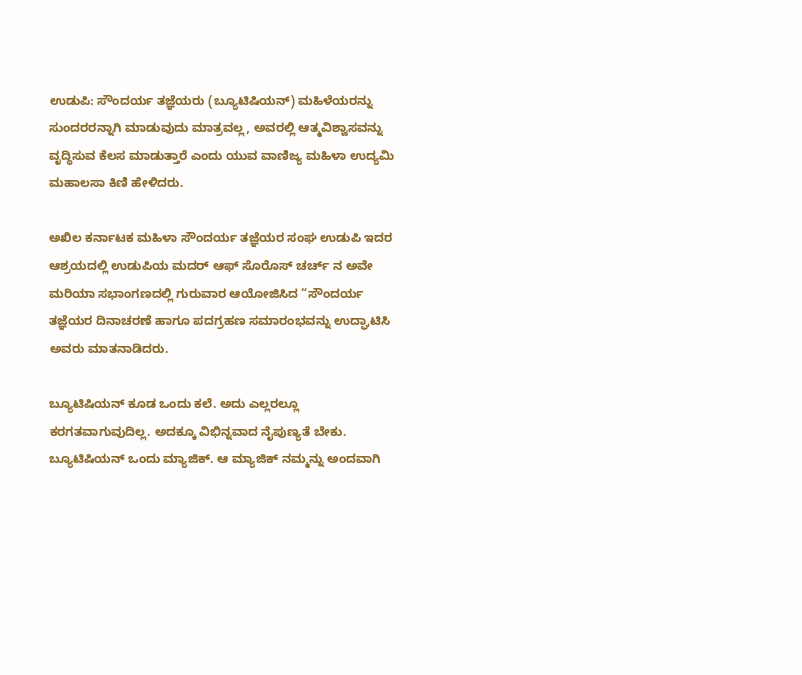ಉಡುಪಿ: ಸೌಂದರ್ಯ ತಜ್ಞೆಯರು (ಬ್ಯೂಟಿಷಿಯನ್) ಮಹಿಳೆಯರನ್ನು ಸುಂದರರನ್ನಾಗಿ ಮಾಡುವುದು ಮಾತ್ರವಲ್ಲ, ಅವರಲ್ಲಿ ಆತ್ಮವಿಶ್ವಾಸವನ್ನು ವೃದ್ಧಿಸುವ ಕೆಲಸ ಮಾಡುತ್ತಾರೆ ಎಂದು ಯುವ ವಾಣಿಜ್ಯ ಮಹಿಳಾ ಉದ್ಯಮಿ ಮಹಾಲಸಾ ಕಿಣಿ ಹೇಳಿದರು.

ಅಖಿಲ ಕರ್ನಾಟಕ ಮಹಿಳಾ ಸೌಂದರ್ಯ ತಜ್ಞೆಯರ ಸಂಘ ಉಡುಪಿ ಇದರ ಆಶ್ರಯದಲ್ಲಿ ಉಡುಪಿಯ ಮದರ್ ಆಫ್ ಸೊರೊಸ್ ಚರ್ಚ್ ನ ಅವೇ ಮರಿಯಾ ಸಭಾಂಗಣದಲ್ಲಿ ಗುರುವಾರ ಆಯೋಜಿಸಿದ “ಸೌಂದರ್ಯ ತಜ್ಞೆಯರ ದಿನಾಚರಣೆ ಹಾಗೂ ಪದಗ್ರಹಣ ಸಮಾರಂಭವನ್ನು ಉದ್ಘಾಟಿಸಿ ಅವರು ಮಾತನಾಡಿದರು.

ಬ್ಯೂಟಿಷಿಯನ್ ಕೂಡ ಒಂದು ಕಲೆ. ಅದು ಎಲ್ಲರಲ್ಲೂ ಕರಗತವಾಗುವುದಿಲ್ಲ‌. ಅದಕ್ಕೂ ವಿಭಿನ್ನವಾದ ನೈಪುಣ್ಯತೆ ಬೇಕು. ಬ್ಯೂಟಿಷಿಯನ್ ಒಂದು ಮ್ಯಾಜಿಕ್. ಆ ಮ್ಯಾಜಿಕ್ ನಮ್ಮನ್ನು ಅಂದವಾಗಿ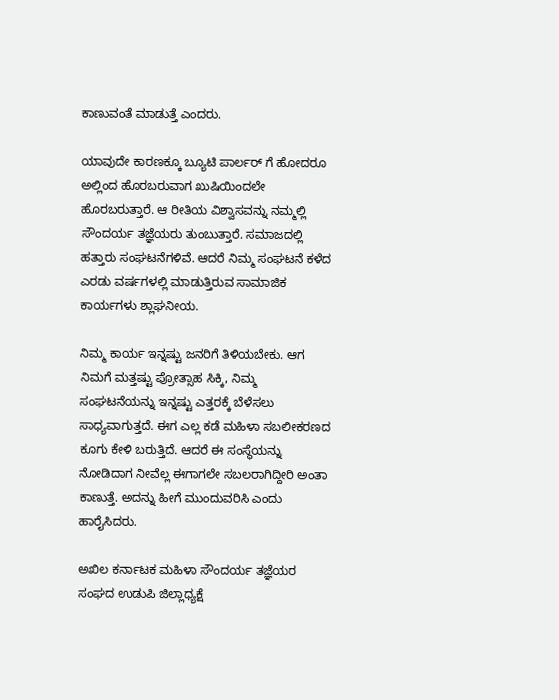ಕಾಣುವಂತೆ ಮಾಡುತ್ತೆ ಎಂದರು.

ಯಾವುದೇ ಕಾರಣಕ್ಕೂ ಬ್ಯೂಟಿ ಪಾರ್ಲರ್ ಗೆ ಹೋದರೂ ಅಲ್ಲಿಂದ ಹೊರಬರುವಾಗ ಖುಷಿಯಿಂದಲೇ ಹೊರಬರುತ್ತಾರೆ. ಆ ರೀತಿಯ ವಿಶ್ವಾಸವನ್ನು ನಮ್ಮಲ್ಲಿ ಸೌಂದರ್ಯ ತಜ್ಞೆಯರು ತುಂಬುತ್ತಾರೆ. ಸಮಾಜದಲ್ಲಿ ಹತ್ತಾರು ಸಂಘಟನೆಗಳಿವೆ. ಆದರೆ ನಿಮ್ಮ ಸಂಘಟನೆ ಕಳೆದ ಎರಡು ವರ್ಷಗಳಲ್ಲಿ ಮಾಡುತ್ತಿರುವ ಸಾಮಾಜಿಕ ಕಾರ್ಯಗಳು ಶ್ಲಾಘನೀಯ.

ನಿಮ್ಮ ಕಾರ್ಯ ಇನ್ನಷ್ಟು ಜನರಿಗೆ ತಿಳಿಯಬೇಕು. ಆಗ ನಿಮಗೆ ಮತ್ತಷ್ಟು ಪ್ರೋತ್ಸಾಹ ಸಿಕ್ಕಿ, ನಿಮ್ಮ ಸಂಘಟನೆಯನ್ನು ಇನ್ನಷ್ಟು ಎತ್ತರಕ್ಕೆ ಬೆಳೆಸಲು ಸಾಧ್ಯವಾಗುತ್ತದೆ. ಈಗ ಎಲ್ಲ ಕಡೆ ಮಹಿಳಾ ಸಬಲೀಕರಣದ ಕೂಗು ಕೇಳಿ ಬರುತ್ತಿದೆ. ಆದರೆ ಈ ಸಂಸ್ಥೆಯನ್ನು ನೋಡಿದಾಗ ನೀವೆಲ್ಲ ಈಗಾಗಲೇ ಸಬಲರಾಗಿದ್ದೀರಿ ಅಂತಾ ಕಾಣುತ್ತೆ. ಅದನ್ನು ಹೀಗೆ ಮುಂದುವರಿಸಿ ಎಂದು‌ ಹಾರೈಸಿದರು.

ಅಖಿಲ ಕರ್ನಾಟಕ ಮಹಿಳಾ ಸೌಂದರ್ಯ ತಜ್ಞೆಯರ ಸಂಘದ ಉಡುಪಿ ಜಿಲ್ಲಾಧ್ಯಕ್ಷೆ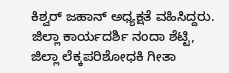ಕಿಶ್ವರ್ ಜಹಾನ್ ಅಧ್ಯಕ್ಷತೆ ವಹಿಸಿದ್ದರು. ಜಿಲ್ಲಾ ಕಾರ್ಯದರ್ಶಿ ನಂದಾ ಶೆಟ್ಟಿ, ಜಿಲ್ಲಾ ಲೆಕ್ಕಪರಿಶೋಧಕಿ ಗೀತಾ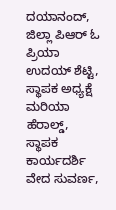ದಯಾನಂದ್, ಜಿಲ್ಲಾ ಪಿಆರ್ ಓ ಪ್ರಿಯಾ ಉದಯ್ ಶೆಟ್ಟಿ, ಸ್ಥಾಪಕ ಅಧ್ಯಕ್ಷೆ ಮರಿಯಾ ಹೆರಾಲ್ಡ್, ಸ್ಥಾಪಕ ಕಾರ್ಯದರ್ಶಿ ವೇದ ಸುವರ್ಣ,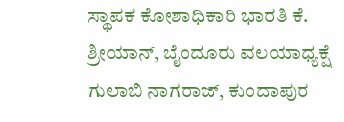ಸ್ಥಾಪಕ ಕೋಶಾಧಿಕಾರಿ ಭಾರತಿ ಕೆ. ಶ್ರೀಯಾನ್, ಬೈಂದೂರು ವಲಯಾಧ್ಯಕ್ಷೆ ಗುಲಾಬಿ ನಾಗರಾಜ್, ಕುಂದಾಪುರ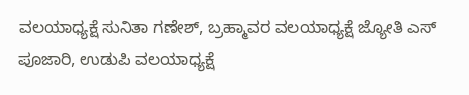ವಲಯಾಧ್ಯಕ್ಷೆ ಸುನಿತಾ ಗಣೇಶ್, ಬ್ರಹ್ಮಾವರ ವಲಯಾಧ್ಯಕ್ಷೆ ಜ್ಯೋತಿ ಎಸ್‌ ಪೂಜಾರಿ, ಉಡುಪಿ ವಲಯಾಧ್ಯಕ್ಷೆ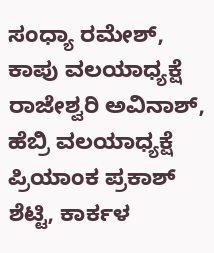ಸಂಧ್ಯಾ ರಮೇಶ್, ಕಾಪು ವಲಯಾಧ್ಯಕ್ಷೆ ರಾಜೇಶ್ವರಿ ಅವಿನಾಶ್, ಹೆಬ್ರಿ ವಲಯಾಧ್ಯಕ್ಷೆ ಪ್ರಿಯಾಂಕ ಪ್ರಕಾಶ್ ಶೆಟ್ಟಿ, ಕಾರ್ಕಳ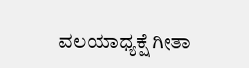ವಲಯಾಧ್ಯಕ್ಷೆ ಗೀತಾ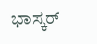ಭಾಸ್ಕರ್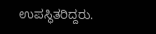ಉಪಸ್ಥಿತರಿದ್ದರು.